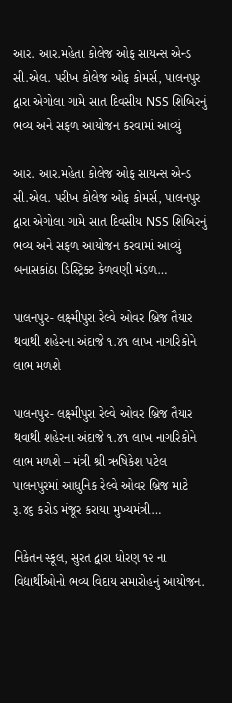આર. આર.મહેતા કોલેજ ઓફ સાયન્સ એન્ડ સી.એલ. પરીખ કોલેજ ઓફ કોમર્સ, પાલનપુર દ્વારા એગોલા ગામે સાત દિવસીય NSS શિબિરનું ભવ્ય અને સફળ આયોજન કરવામાં આવ્યું

આર. આર.મહેતા કોલેજ ઓફ સાયન્સ એન્ડ સી.એલ. પરીખ કોલેજ ઓફ કોમર્સ, પાલનપુર દ્વારા એગોલા ગામે સાત દિવસીય NSS શિબિરનું ભવ્ય અને સફળ આયોજન કરવામાં આવ્યું   બનાસકાંઠા ડિસ્ટ્રિક્ટ કેળવણી મંડળ…

પાલનપુર- લક્ષ્મીપુરા રેલ્વે ઓવર બ્રિજ તૈયાર થવાથી શહેરના અંદાજે ૧.૪૧ લાખ નાગરિકોને લાભ મળશે

પાલનપુર- લક્ષ્મીપુરા રેલ્વે ઓવર બ્રિજ તૈયાર થવાથી શહેરના અંદાજે ૧.૪૧ લાખ નાગરિકોને લાભ મળશે – મંત્રી શ્રી ઋષિકેશ પટેલ પાલનપુરમાં આધુનિક રેલ્વે ઓવર બ્રિજ માટે રૂ.૪૬ કરોડ મંજૂર કરાયા મુખ્યમંત્રી…

નિકેતન સ્કૂલ, સુરત દ્વારા ધોરણ ૧૨ ના વિદ્યાર્થીઓનો ભવ્ય વિદાય સમારોહનું આયોજન.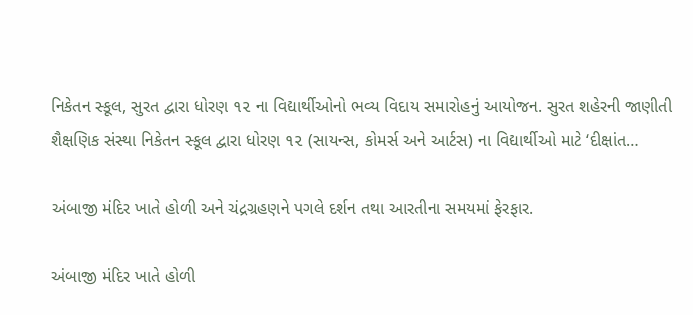નિકેતન સ્કૂલ, સુરત દ્વારા ધોરણ ૧૨ ના વિદ્યાર્થીઓનો ભવ્ય વિદાય સમારોહનું આયોજન. સુરત શહેરની જાણીતી શૈક્ષણિક સંસ્થા નિકેતન સ્કૂલ દ્વારા ધોરણ ૧૨ (સાયન્સ, કોમર્સ અને આર્ટસ) ના વિદ્યાર્થીઓ માટે ‘દીક્ષાંત…

અંબાજી મંદિર ખાતે હોળી અને ચંદ્રગ્રહણને પગલે દર્શન તથા આરતીના સમયમાં ફેરફાર.

અંબાજી મંદિર ખાતે હોળી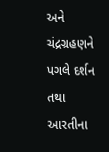અને ચંદ્રગ્રહણને પગલે દર્શન તથા આરતીના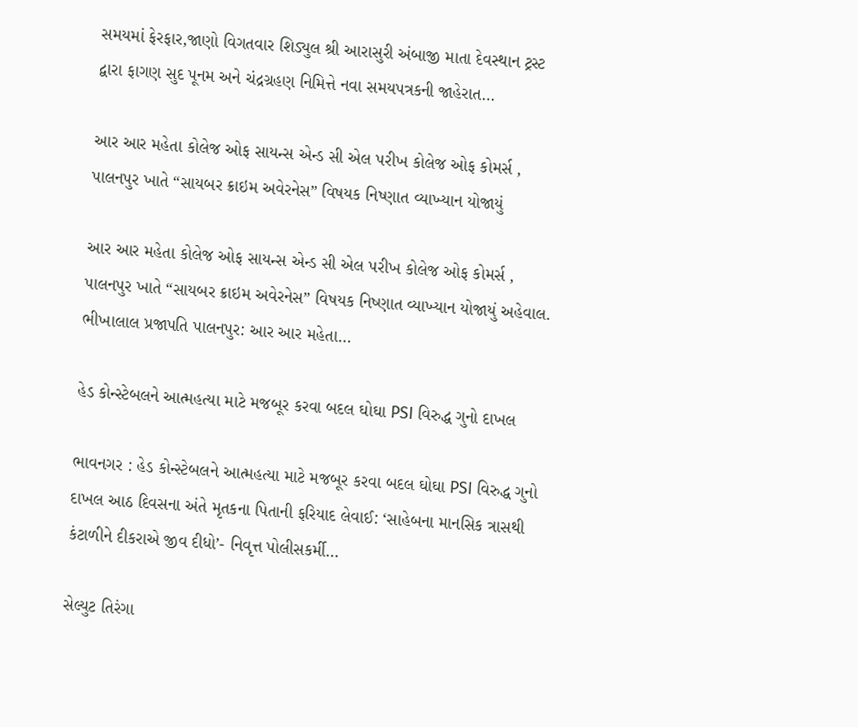સમયમાં ફેરફાર,જાણો વિગતવાર શિડ્યુલ શ્રી આરાસુરી અંબાજી માતા દેવસ્થાન ટ્રસ્ટ દ્વારા ફાગણ સુદ પૂનમ અને ચંદ્રગ્રહણ નિમિત્તે નવા સમયપત્રકની જાહેરાત…

આર આર મહેતા કોલેજ ઓફ સાયન્સ એન્ડ સી એલ પરીખ કોલેજ ઓફ કોમર્સ , પાલનપુર ખાતે “સાયબર ક્રાઇમ અવેરનેસ” વિષયક નિષ્ણાત વ્યાખ્યાન યોજાયું

આર આર મહેતા કોલેજ ઓફ સાયન્સ એન્ડ સી એલ પરીખ કોલેજ ઓફ કોમર્સ , પાલનપુર ખાતે “સાયબર ક્રાઇમ અવેરનેસ” વિષયક નિષ્ણાત વ્યાખ્યાન યોજાયું અહેવાલ. ભીખાલાલ પ્રજાપતિ પાલનપુર: આર આર મહેતા…

હેડ કોન્સ્ટેબલને આત્મહત્યા માટે મજબૂર કરવા બદલ ઘોઘા PSI વિરુદ્ધ ગુનો દાખલ

ભાવનગર : હેડ કોન્સ્ટેબલને આત્મહત્યા માટે મજબૂર કરવા બદલ ઘોઘા PSI વિરુદ્ધ ગુનો દાખલ આઠ દિવસના અંતે મૃતકના પિતાની ફરિયાદ લેવાઈ: ‘સાહેબના માનસિક ત્રાસથી કંટાળીને દીકરાએ જીવ દીધો’- નિવૃત્ત પોલીસકર્મી…

સેલ્યુટ તિરંગા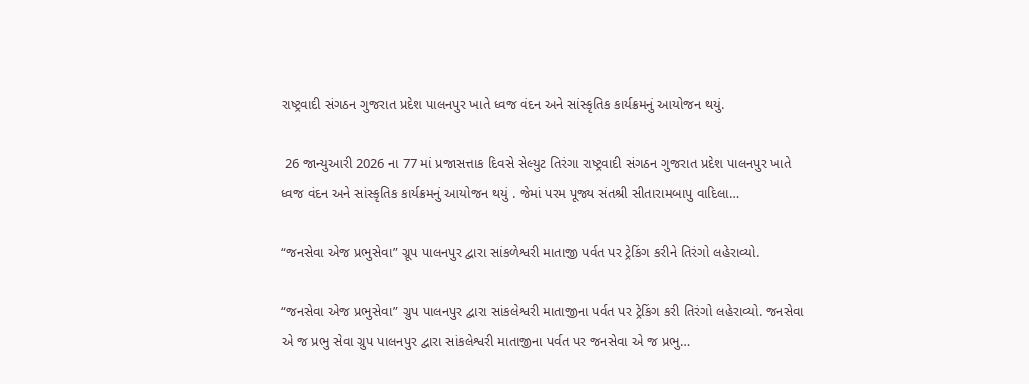રાષ્ટ્રવાદી સંગઠન ગુજરાત પ્રદેશ પાલનપુર ખાતે ધ્વજ વંદન અને સાંસ્કૃતિક કાર્યક્રમનું આયોજન થયું.

 26 જાન્યુઆરી 2026 ના 77 માં પ્રજાસત્તાક દિવસે સેલ્યુટ તિરંગા રાષ્ટ્રવાદી સંગઠન ગુજરાત પ્રદેશ પાલનપુર ખાતે ધ્વજ વંદન અને સાંસ્કૃતિક કાર્યક્રમનું આયોજન થયું . જેમાં પરમ પૂજ્ય સંતશ્રી સીતારામબાપુ વાદિલા…

“જનસેવા એજ પ્રભુસેવા” ગ્રૂપ પાલનપુર દ્વારા સાંકળેશ્વરી માતાજી પર્વત પર ટ્રેકિંગ કરીને તિરંગો લહેરાવ્યો.

“જનસેવા એજ પ્રભુસેવા” ગ્રુપ પાલનપુર દ્વારા સાંકલેશ્વરી માતાજીના પર્વત પર ટ્રેકિંગ કરી તિરંગો લહેરાવ્યો. જનસેવા એ જ પ્રભુ સેવા ગ્રુપ પાલનપુર દ્વારા સાંકલેશ્વરી માતાજીના પર્વત પર જનસેવા એ જ પ્રભુ…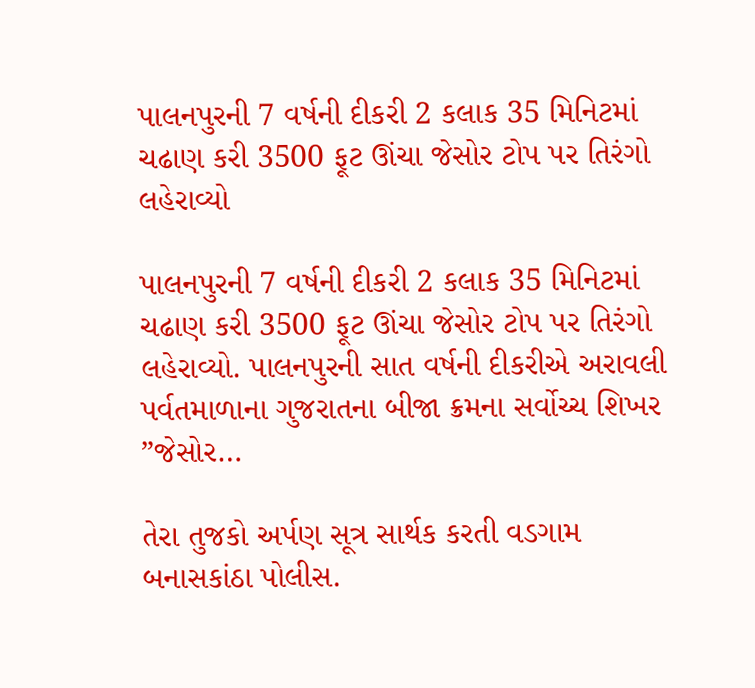પાલનપુરની 7 વર્ષની દીકરી 2 કલાક 35 મિનિટમાં ચઢાણ કરી 3500 ફૂટ ઊંચા જેસોર ટોપ પર તિરંગો લહેરાવ્યો

પાલનપુરની 7 વર્ષની દીકરી 2 કલાક 35 મિનિટમાં ચઢાણ કરી 3500 ફૂટ ઊંચા જેસોર ટોપ પર તિરંગો લહેરાવ્યો. પાલનપુરની સાત વર્ષની દીકરીએ અરાવલી પર્વતમાળાના ગુજરાતના બીજા ક્રમના સર્વોચ્ચ શિખર ”જેસોર…

તેરા તુજકો અર્પણ સૂત્ર સાર્થક કરતી વડગામ બનાસકાંઠા પોલીસ.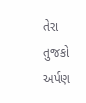તેરા તુજકો અર્પણ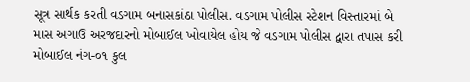સૂત્ર સાર્થક કરતી વડગામ બનાસકાંઠા પોલીસ. વડગામ પોલીસ સ્ટેશન વિસ્તારમાં બે માસ અગાઉ અરજદારનો મોબાઈલ ખોવાયેલ હોય જે વડગામ પોલીસ દ્વારા તપાસ કરી મોબાઈલ નંગ-૦૧ કુલ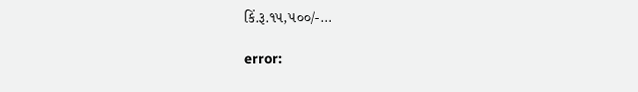કિં.રૂ.૧૫,૫૦૦/-…

error: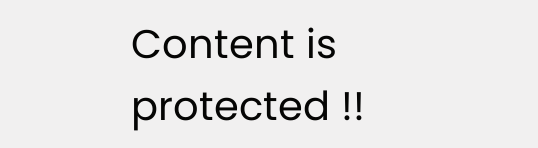Content is protected !!